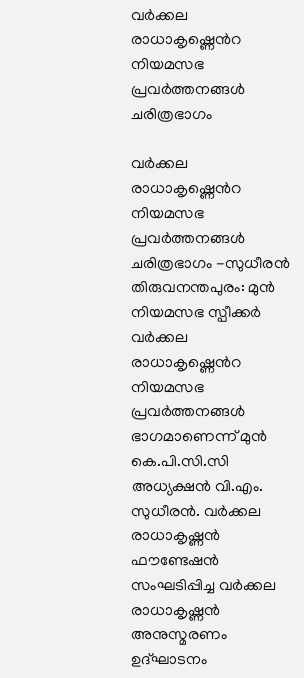വർക്കല രാധാകൃഷ്ണെൻറ നിയമസഭ പ്രവർത്തനങ്ങൾ ചരിത്രഭാഗം

വർക്കല രാധാകൃഷ്ണെൻറ നിയമസഭ പ്രവർത്തനങ്ങൾ ചരിത്രഭാഗം -സുധീരൻ തിരുവനന്തപുരം: മുൻ നിയമസഭ സ്പീക്കർ വർക്കല രാധാകൃഷ്ണെൻറ നിയമസഭ പ്രവർത്തനങ്ങൾ ഭാഗമാണെന്ന് മുൻ കെ.പി.സി.സി അധ്യക്ഷൻ വി.എം. സുധീരൻ. വർക്കല രാധാകൃഷ്ണൻ ഫൗണ്ടേഷൻ സംഘടിപ്പിച്ച വർക്കല രാധാകൃഷ്ണൻ അനുസ്മരണം ഉദ്ഘാടനം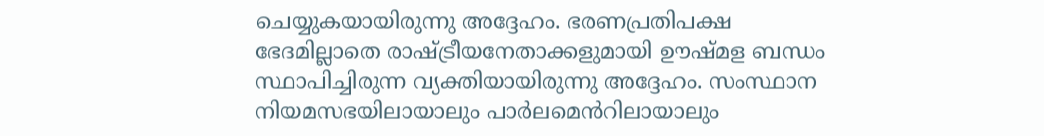ചെയ്യുകയായിരുന്നു അദ്ദേഹം. ഭരണപ്രതിപക്ഷ ഭേദമില്ലാതെ രാഷ്ട്രീയനേതാക്കളുമായി ഊഷ്മള ബന്ധം സ്ഥാപിച്ചിരുന്ന വ്യക്തിയായിരുന്നു അദ്ദേഹം. സംസ്ഥാന നിയമസഭയിലായാലും പാർലമെൻറിലായാലും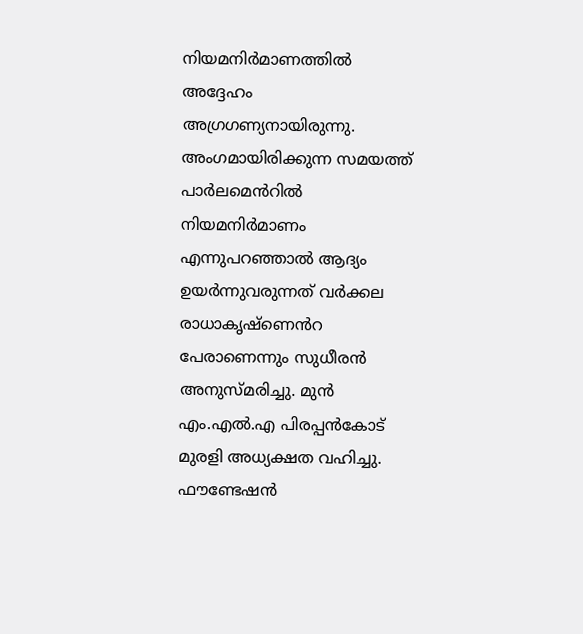നിയമനിർമാണത്തിൽ അദ്ദേഹം അഗ്രഗണ്യനായിരുന്നു. അംഗമായിരിക്കുന്ന സമയത്ത് പാർലമെൻറിൽ നിയമനിർമാണം എന്നുപറഞ്ഞാൽ ആദ്യം ഉയർന്നുവരുന്നത് വർക്കല രാധാകൃഷ്ണെൻറ പേരാണെന്നും സുധീരൻ അനുസ്മരിച്ചു. മുൻ എം.എൽ.എ പിരപ്പൻകോട് മുരളി അധ്യക്ഷത വഹിച്ചു. ഫൗണ്ടേഷൻ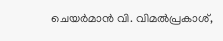ചെയർമാൻ വി. വിമൽപ്രകാശ്,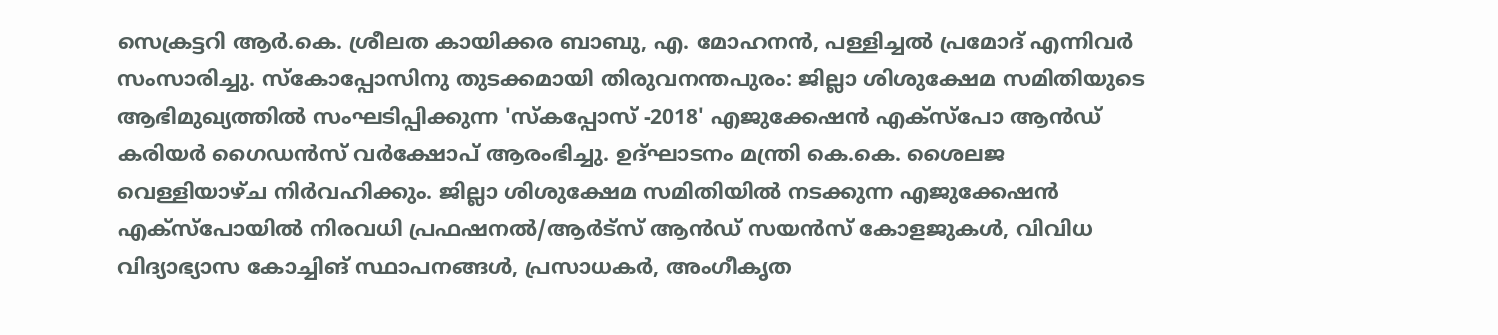സെക്രട്ടറി ആർ.കെ. ശ്രീലത കായിക്കര ബാബു, എ. മോഹനൻ, പള്ളിച്ചൽ പ്രമോദ് എന്നിവർ സംസാരിച്ചു. സ്‌കോപ്പോസിനു തുടക്കമായി തിരുവനന്തപുരം: ജില്ലാ ശിശുക്ഷേമ സമിതിയുടെ ആഭിമുഖ്യത്തിൽ സംഘടിപ്പിക്കുന്ന 'സ്‌കപ്പോസ് -2018' എജുക്കേഷൻ എക്സ്പോ ആൻഡ് കരിയർ ഗൈഡൻസ് വർക്ഷോപ് ആരംഭിച്ചു. ഉദ്ഘാടനം മന്ത്രി കെ.കെ. ശൈലജ വെള്ളിയാഴ്ച നിർവഹിക്കും. ജില്ലാ ശിശുക്ഷേമ സമിതിയിൽ നടക്കുന്ന എജുക്കേഷൻ എക്സ്പോയിൽ നിരവധി പ്രഫഷനൽ/ആർട്സ് ആൻഡ് സയൻസ് കോളജുകൾ, വിവിധ വിദ്യാഭ്യാസ കോച്ചിങ് സ്ഥാപനങ്ങൾ, പ്രസാധകർ, അംഗീകൃത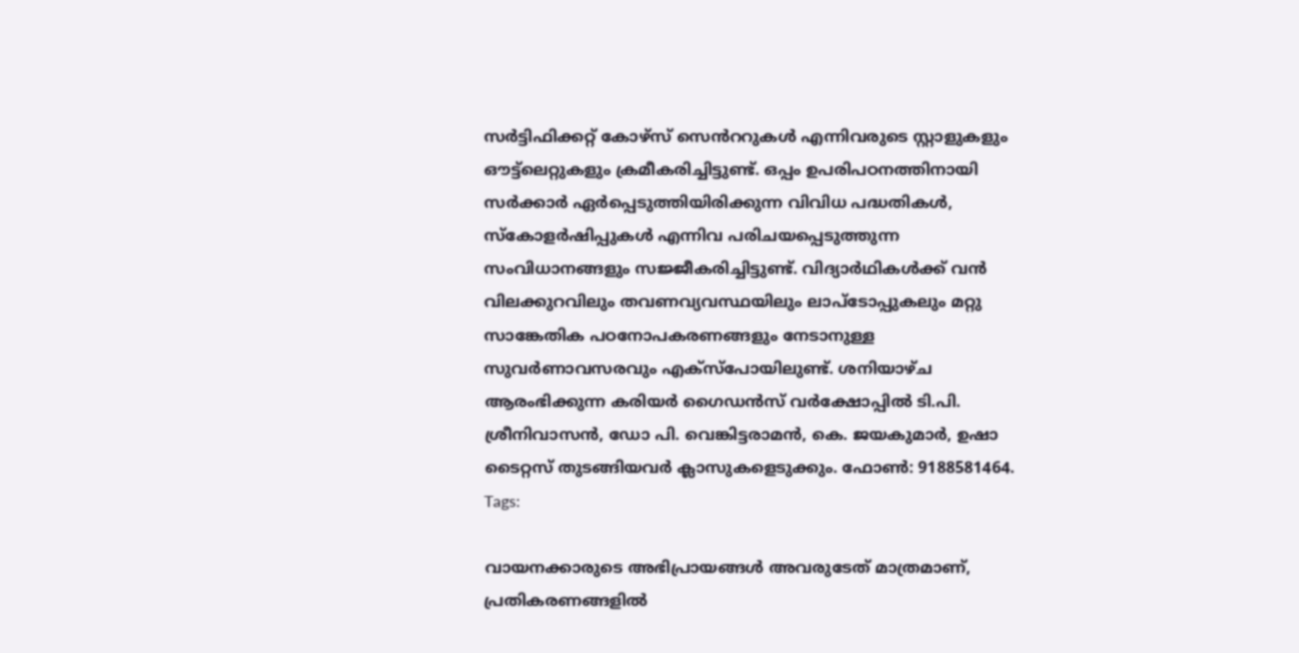സർട്ടിഫിക്കറ്റ് കോഴ്സ് സെൻററുകൾ എന്നിവരുടെ സ്റ്റാളുകളും ഔട്ട്ലെറ്റുകളും ക്രമീകരിച്ചിട്ടുണ്ട്. ഒപ്പം ഉപരിപഠനത്തിനായി സർക്കാർ ഏർപ്പെടുത്തിയിരിക്കുന്ന വിവിധ പദ്ധതികൾ, സ്‌കോളർഷിപ്പുകൾ എന്നിവ പരിചയപ്പെടുത്തുന്ന സംവിധാനങ്ങളും സജ്ജീകരിച്ചിട്ടുണ്ട്. വിദ്യാർഥികൾക്ക് വൻ വിലക്കുറവിലും തവണവ്യവസ്ഥയിലും ലാപ്‌ടോപ്പുകലും മറ്റു സാങ്കേതിക പഠനോപകരണങ്ങളും നേടാനുള്ള സുവർണാവസരവും എക്സ്പോയിലുണ്ട്. ശനിയാഴ്ച ആരംഭിക്കുന്ന കരിയർ ഗൈഡൻസ് വർക്ഷോപ്പിൽ ടി.പി. ശ്രീനിവാസൻ, ഡോ പി. വെങ്കിട്ടരാമൻ, കെ. ജയകുമാർ, ഉഷാ ടൈറ്റസ് തുടങ്ങിയവർ ക്ലാസുകളെടുക്കും. ഫോൺ: 9188581464.
Tags:

വായനക്കാരുടെ അഭിപ്രായങ്ങള്‍ അവരുടേത് മാത്രമാണ്, പ്രതികരണങ്ങളിൽ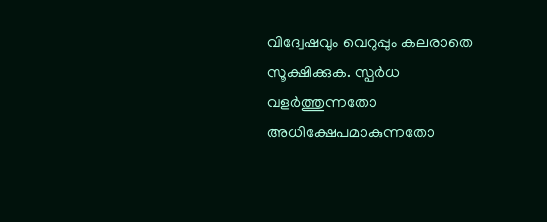വിദ്വേഷവും വെറുപ്പും കലരാതെ സൂക്ഷിക്കുക. സ്പർധ വളർത്തുന്നതോ അധിക്ഷേപമാകുന്നതോ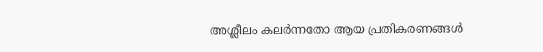അശ്ലീലം കലർന്നതോ ആയ പ്രതികരണങ്ങൾ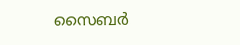സൈബർ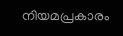നിയമപ്രകാരം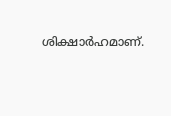ശിക്ഷാർഹമാണ്.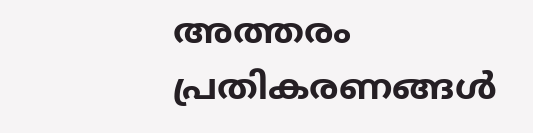അത്തരം പ്രതികരണങ്ങൾ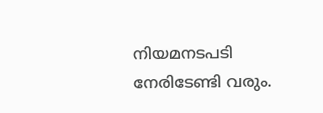നിയമനടപടി നേരിടേണ്ടി വരും.